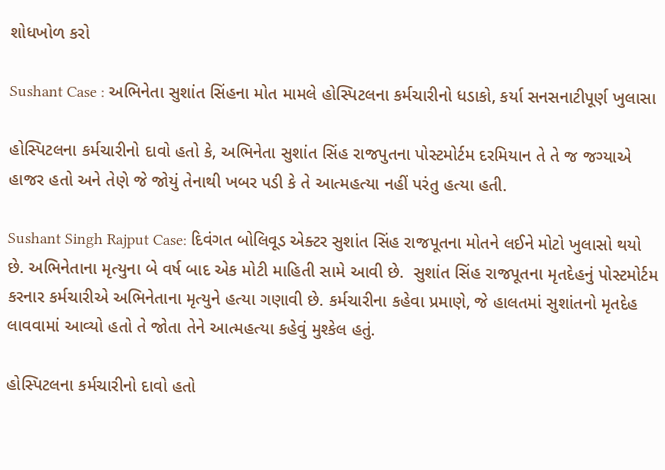શોધખોળ કરો

Sushant Case : અભિનેતા સુશાંત સિંહના મોત મામલે હોસ્પિટલના કર્મચારીનો ધડાકો, કર્યા સનસનાટીપૂર્ણ ખુલાસા

હોસ્પિટલના કર્મચારીનો દાવો હતો કે, અભિનેતા સુશાંત સિંહ રાજપુતના પોસ્ટમોર્ટમ દરમિયાન તે તે જ જગ્યાએ હાજર હતો અને તેણે જે જોયું તેનાથી ખબર પડી કે તે આત્મહત્યા નહીં પરંતુ હત્યા હતી.

Sushant Singh Rajput Case: દિવંગત બોલિવૂડ એક્ટર સુશાંત સિંહ રાજપૂતના મોતને લઈને મોટો ખુલાસો થયો છે. અભિનેતાના મૃત્યુના બે વર્ષ બાદ એક મોટી માહિતી સામે આવી છે.  સુશાંત સિંહ રાજપૂતના મૃતદેહનું પોસ્ટમોર્ટમ કરનાર કર્મચારીએ અભિનેતાના મૃત્યુને હત્યા ગણાવી છે. કર્મચારીના કહેવા પ્રમાણે, જે હાલતમાં સુશાંતનો મૃતદેહ લાવવામાં આવ્યો હતો તે જોતા તેને આત્મહત્યા કહેવું મુશ્કેલ હતું.

હોસ્પિટલના કર્મચારીનો દાવો હતો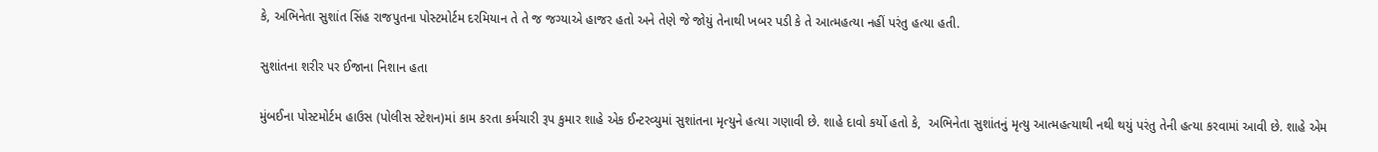કે, અભિનેતા સુશાંત સિંહ રાજપુતના પોસ્ટમોર્ટમ દરમિયાન તે તે જ જગ્યાએ હાજર હતો અને તેણે જે જોયું તેનાથી ખબર પડી કે તે આત્મહત્યા નહીં પરંતુ હત્યા હતી.

સુશાંતના શરીર પર ઈજાના નિશાન હતા

મુંબઈના પોસ્ટમોર્ટમ હાઉસ (પોલીસ સ્ટેશન)માં કામ કરતા કર્મચારી રૂપ કુમાર શાહે એક ઈન્ટરવ્યુમાં સુશાંતના મૃત્યુને હત્યા ગણાવી છે. શાહે દાવો કર્યો હતો કે,  અભિનેતા સુશાંતનું મૃત્યુ આત્મહત્યાથી નથી થયું પરંતુ તેની હત્યા કરવામાં આવી છે. શાહે એમ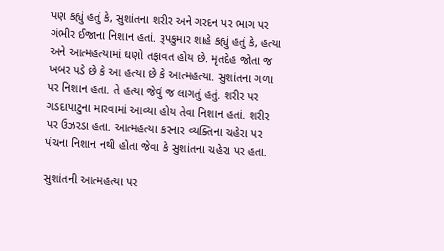પણ કહ્યું હતું કે, સુશાંતના શરીર અને ગરદન પર ભાગ પર ગંભીર ઈજાના નિશાન હતાં. રૂપકુમાર શાહે કહ્યું હતું કે, હત્યા અને આત્મહત્યામાં ઘણો તફાવત હોય છે. મૃતદેહ જોતા જ ખબર પડે છે કે આ હત્યા છે કે આત્મહત્યા. સુશાંતના ગળા પર નિશાન હતા. તે હત્યા જેવું જ લાગતું હતું. શરીર પર ગડદાપાટુના મારવામાં આવ્યા હોય તેવા નિશાન હતાં. શરીર પર ઉઝરડા હતા. આત્મહત્યા કરનાર વ્યક્તિના ચહેરા પર પંચના નિશાન નથી હોતા જેવા કે સુશાંતના ચહેરા પર હતા.

સુશાંતની આત્મહત્યા પર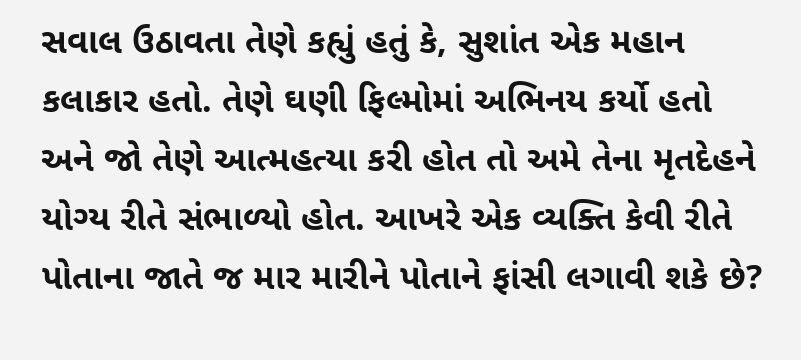સવાલ ઉઠાવતા તેણે કહ્યું હતું કે, સુશાંત એક મહાન કલાકાર હતો. તેણે ઘણી ફિલ્મોમાં અભિનય કર્યો હતો અને જો તેણે આત્મહત્યા કરી હોત તો અમે તેના મૃતદેહને યોગ્ય રીતે સંભાળ્યો હોત. આખરે એક વ્યક્તિ કેવી રીતે પોતાના જાતે જ માર મારીને પોતાને ફાંસી લગાવી શકે છે?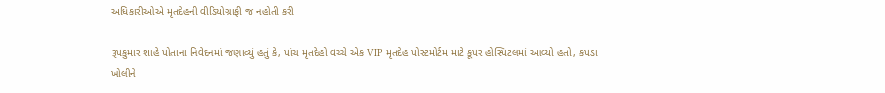અધિકારીઓએ મૃતદેહની વીડિયોગ્રાફી જ નહોતી કરી

રૂપકુમાર શાહે પોતાના નિવેદનમાં જણાવ્યું હતું કે, પાંચ મૃતદેહો વચ્ચે એક VIP મૃતદેહ પોસ્ટમોર્ટમ માટે કૂપર હોસ્પિટલમાં આવ્યો હતો, કપડા ખોલીને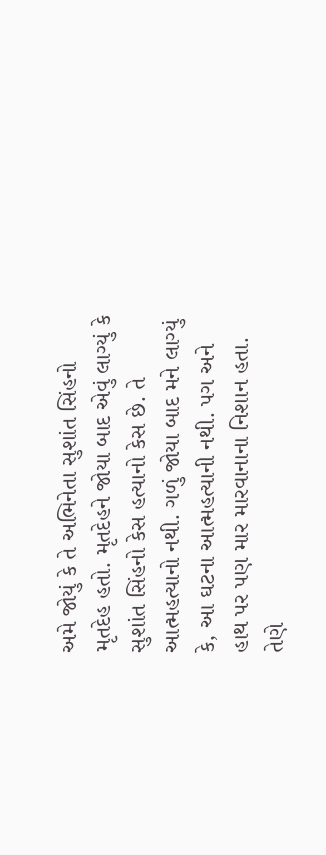અમે જોયું કે તે અભિનેતા સુશાંત સિંહનો મૃતદેહ હતો. મૃતદેહને જોયા બાદ એવું લાગ્યું કે સુશાંત સિંહનો કેસ હત્યાનો કેસ છે. તે આત્મહત્યાનો નથી. ગળું જોયા બાદ મને લાગ્યું કે, આ ઘટના આત્મહત્યાની નથી. પગ અને હાથ પર પણ માર મારવાનાના નિશાન હતા. તેણે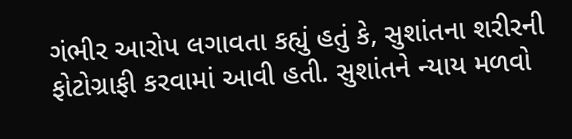ગંભીર આરોપ લગાવતા કહ્યું હતું કે, સુશાંતના શરીરની ફોટોગ્રાફી કરવામાં આવી હતી. સુશાંતને ન્યાય મળવો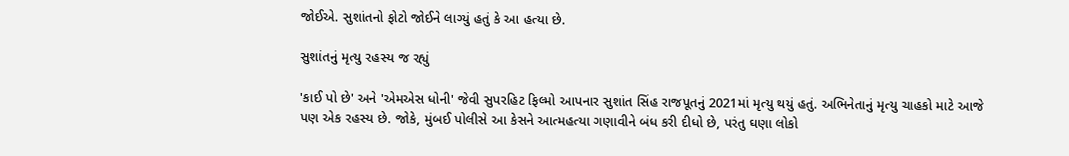જોઈએ. સુશાંતનો ફોટો જોઈને લાગ્યું હતું કે આ હત્યા છે.

સુશાંતનું મૃત્યુ રહસ્ય જ રહ્યું

'કાઈ પો છે' અને 'એમએસ ધોની' જેવી સુપરહિટ ફિલ્મો આપનાર સુશાંત સિંહ રાજપૂતનું 2021માં મૃત્યુ થયું હતું. અભિનેતાનું મૃત્યુ ચાહકો માટે આજે પણ એક રહસ્ય છે. જોકે, મુંબઈ પોલીસે આ કેસને આત્મહત્યા ગણાવીને બંધ કરી દીધો છે, પરંતુ ઘણા લોકો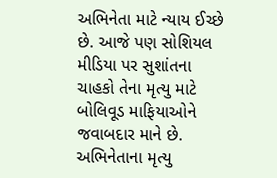અભિનેતા માટે ન્યાય ઈચ્છે છે. આજે પણ સોશિયલ મીડિયા પર સુશાંતના ચાહકો તેના મૃત્યુ માટે બોલિવૂડ માફિયાઓને જવાબદાર માને છે. અભિનેતાના મૃત્યુ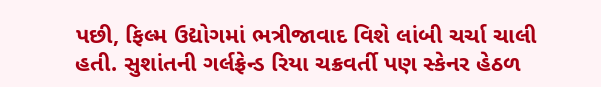પછી, ફિલ્મ ઉદ્યોગમાં ભત્રીજાવાદ વિશે લાંબી ચર્ચા ચાલી હતી. સુશાંતની ગર્લફ્રેન્ડ રિયા ચક્રવર્તી પણ સ્કેનર હેઠળ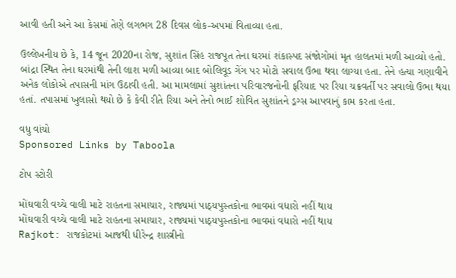આવી હતી અને આ કેસમાં તેણે લગભગ 28 દિવસ લોક-અપમાં વિતાવ્યા હતા.

ઉલ્લેખનીય છે કે, 14 જૂન 2020ના રોજ, સુશાંત સિંહ રાજપૂત તેના ઘરમાં શંકાસ્પદ સંજોગોમાં મૃત હાલતમાં મળી આવ્યો હતો. બાંદ્રા સ્થિત તેના ઘરમાંથી તેની લાશ મળી આવ્યા બાદ બોલિવૂડ ગેંગ પર મોટો સવાલ ઉભા થવા લાગ્યા હતા. તેને હત્યા ગણાવીને અનેક લોકોએ તપાસની માંગ ઉઠાવી હતી. આ મામલામાં સુશાંતના પરિવારજનોની ફરિયાદ પર રિયા ચક્રવર્તી પર સવાલો ઉભા થયા હતાં. તપાસમાં ખુલાસો થયો છે કે કેવી રીતે રિયા અને તેનો ભાઈ શોવિત સુશાંતને ડ્રગ્સ આપવાનું કામ કરતા હતા.

વધુ વાંચો
Sponsored Links by Taboola

ટોપ સ્ટોરી

મોંઘવારી વચ્ચે વાલી માટે રાહતના સમાચાર, રાજ્યમાં પાઠ્યપુસ્તકોના ભાવમાં વધારો નહીં થાય
મોંઘવારી વચ્ચે વાલી માટે રાહતના સમાચાર, રાજ્યમાં પાઠ્યપુસ્તકોના ભાવમાં વધારો નહીં થાય
Rajkot: રાજકોટમાં આજથી ધીરેન્દ્ર શાસ્ત્રીનો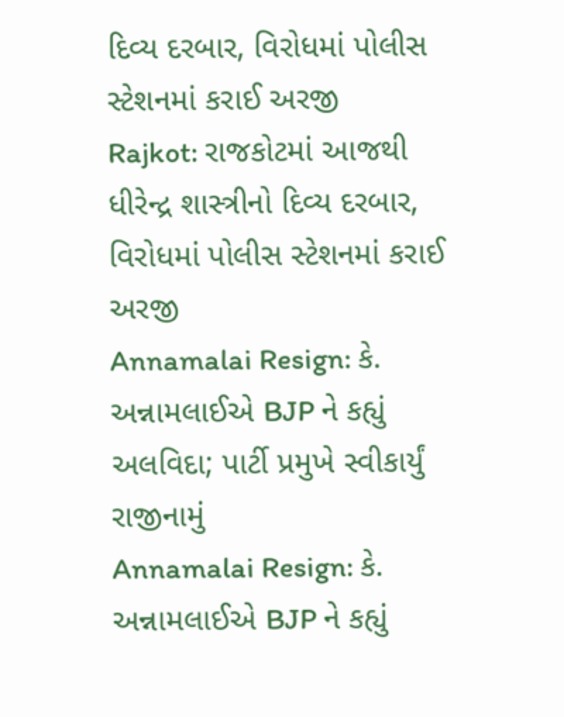દિવ્ય દરબાર, વિરોધમાં પોલીસ સ્ટેશનમાં કરાઈ અરજી
Rajkot: રાજકોટમાં આજથી ધીરેન્દ્ર શાસ્ત્રીનો દિવ્ય દરબાર, વિરોધમાં પોલીસ સ્ટેશનમાં કરાઈ અરજી
Annamalai Resign: કે. અન્નામલાઈએ BJP ને કહ્યું અલવિદા; પાર્ટી પ્રમુખે સ્વીકાર્યું રાજીનામું
Annamalai Resign: કે. અન્નામલાઈએ BJP ને કહ્યું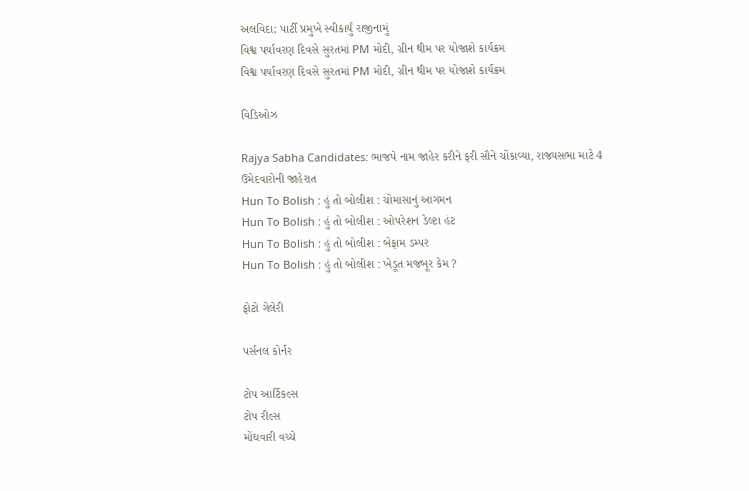અલવિદા; પાર્ટી પ્રમુખે સ્વીકાર્યું રાજીનામું
વિશ્વ પર્યાવરણ દિવસે સુરતમાં PM મોદી, ગ્રીન થીમ પર યોજાશે કાર્યક્રમ
વિશ્વ પર્યાવરણ દિવસે સુરતમાં PM મોદી, ગ્રીન થીમ પર યોજાશે કાર્યક્રમ

વિડિઓઝ

Rajya Sabha Candidates: ભાજપે નામ જાહેર કરીને ફરી સૌને ચોંકાવ્યા, રાજ્યસભા માટે 4 ઉમેદવારોની જાહેરાત
Hun To Bolish : હું તો બોલીશ : ચોમાસાનું આગમન
Hun To Bolish : હું તો બોલીશ : ઓપરેશન ડેલ્ટા હંટ
Hun To Bolish : હું તો બોલીશ : બેફામ ડમ્પર
Hun To Bolish : હું તો બોલીશ : ખેડૂત મજબૂર કેમ ?

ફોટો ગેલેરી

પર્સનલ કોર્નર

ટોપ આર્ટિકલ્સ
ટોપ રીલ્સ
મોંઘવારી વચ્ચે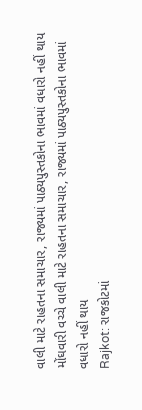વાલી માટે રાહતના સમાચાર, રાજ્યમાં પાઠ્યપુસ્તકોના ભાવમાં વધારો નહીં થાય
મોંઘવારી વચ્ચે વાલી માટે રાહતના સમાચાર, રાજ્યમાં પાઠ્યપુસ્તકોના ભાવમાં વધારો નહીં થાય
Rajkot: રાજકોટમાં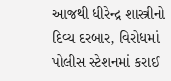આજથી ધીરેન્દ્ર શાસ્ત્રીનો દિવ્ય દરબાર, વિરોધમાં પોલીસ સ્ટેશનમાં કરાઈ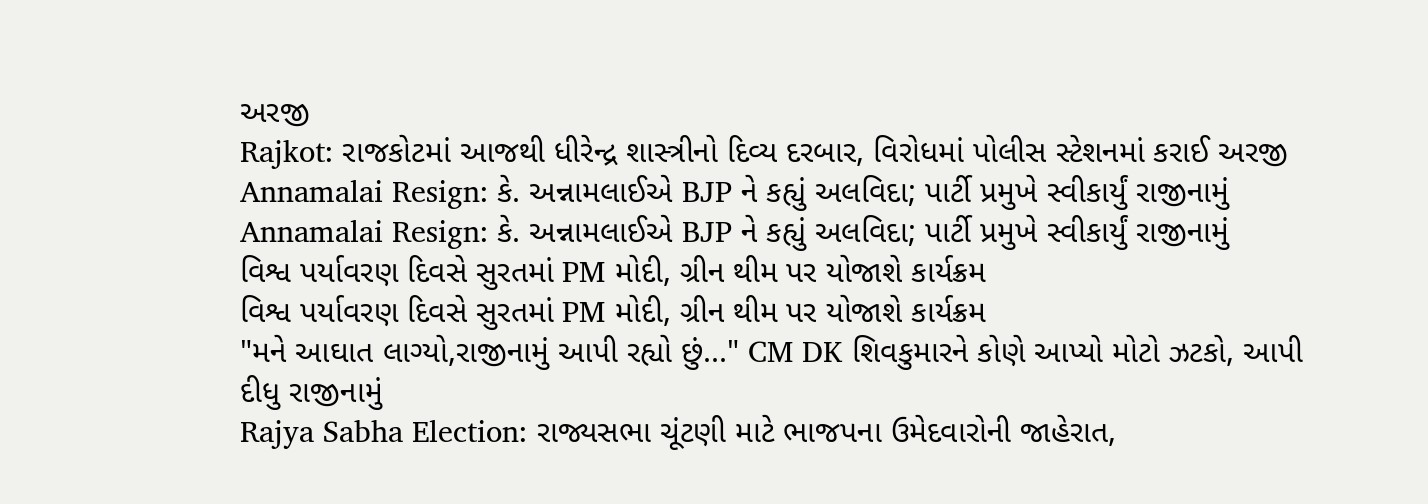અરજી
Rajkot: રાજકોટમાં આજથી ધીરેન્દ્ર શાસ્ત્રીનો દિવ્ય દરબાર, વિરોધમાં પોલીસ સ્ટેશનમાં કરાઈ અરજી
Annamalai Resign: કે. અન્નામલાઈએ BJP ને કહ્યું અલવિદા; પાર્ટી પ્રમુખે સ્વીકાર્યું રાજીનામું
Annamalai Resign: કે. અન્નામલાઈએ BJP ને કહ્યું અલવિદા; પાર્ટી પ્રમુખે સ્વીકાર્યું રાજીનામું
વિશ્વ પર્યાવરણ દિવસે સુરતમાં PM મોદી, ગ્રીન થીમ પર યોજાશે કાર્યક્રમ
વિશ્વ પર્યાવરણ દિવસે સુરતમાં PM મોદી, ગ્રીન થીમ પર યોજાશે કાર્યક્રમ
"મને આઘાત લાગ્યો,રાજીનામું આપી રહ્યો છું..." CM DK શિવકુમારને કોણે આપ્યો મોટો ઝટકો, આપી દીધુ રાજીનામું
Rajya Sabha Election: રાજ્યસભા ચૂંટણી માટે ભાજપના ઉમેદવારોની જાહેરાત,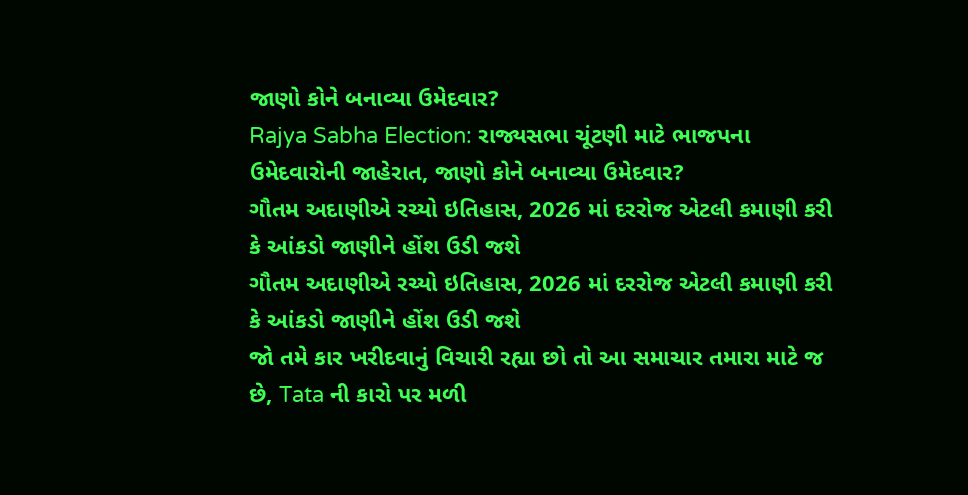જાણો કોને બનાવ્યા ઉમેદવાર?
Rajya Sabha Election: રાજ્યસભા ચૂંટણી માટે ભાજપના ઉમેદવારોની જાહેરાત, જાણો કોને બનાવ્યા ઉમેદવાર?
ગૌતમ અદાણીએ રચ્યો ઇતિહાસ, 2026 માં દરરોજ એટલી કમાણી કરી કે આંકડો જાણીને હોંશ ઉડી જશે
ગૌતમ અદાણીએ રચ્યો ઇતિહાસ, 2026 માં દરરોજ એટલી કમાણી કરી કે આંકડો જાણીને હોંશ ઉડી જશે
જો તમે કાર ખરીદવાનું વિચારી રહ્યા છો તો આ સમાચાર તમારા માટે જ છે, Tata ની કારો પર મળી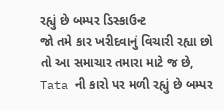રહ્યું છે બમ્પર ડિસ્કાઉન્ટ
જો તમે કાર ખરીદવાનું વિચારી રહ્યા છો તો આ સમાચાર તમારા માટે જ છે, Tata ની કારો પર મળી રહ્યું છે બમ્પર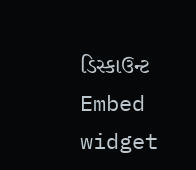ડિસ્કાઉન્ટ
Embed widget